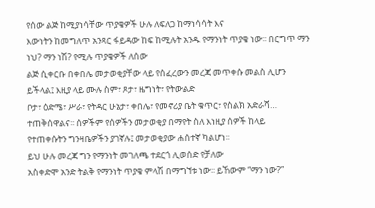የሰው ልጅ ከሚያነሳቸው ጥያቄዎች ሁሉ ለፍለጋ ከማነሳሳት እና
እውነትን ከመግለጥ አንጻር ፋይዳው ከፍ ከሚሉት አንዱ የማንነት ጥያቄ ነው፡፡ በርግጥ ማን ነህ? ማን ነሽ? የሚሉ ጥያቄዎች ለሰው
ልጅ ሲቀርቡ በቀበሌ መታወቂያቸው ላይ የሰፈረውን መረጃ መጥቀሱ መልስ ሊሆን ይችላል፤ እዚያ ላይ ሙሉ ስም፣ ጾታ፣ ዜግነት፣ የትውልድ
ቦታ፣ ዕድሜ፣ ሥራ፣ የትዳር ሁኔታ፣ ቀበሌ፣ የመኖሪያ ቤት ቁጥር፣ የስልክ አድራሻ… ተጠቅሰዋልና፡፡ ሰዎችም የሰዎችን መታወቂያ በማየት ስለ እነዚያ ሰዎች ከላይ
የተጠቀሱትን ግንዛቤዎችን ያገኛሉ፤ መታወቂያው ሐሰተኛ ካልሆነ፡፡
ይህ ሁሉ መረጃ ግን የማንነት መገለጫ ተደርጎ ሊወሰድ የቻለው
አስቀድሞ አንድ ትልቅ የማንነት ጥያቄ ምላሽ በማግኘቱ ነው፡፡ ይኸውም “ማን ነው?”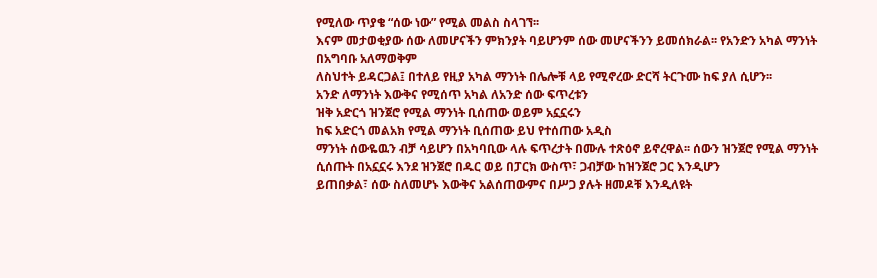የሚለው ጥያቄ “ሰው ነው” የሚል መልስ ስላገኘ፡፡
እናም መታወቂያው ሰው ለመሆናችን ምክንያት ባይሆንም ሰው መሆናችንን ይመሰክራል፡፡ የአንድን አካል ማንነት በአግባቡ አለማወቅም
ለስህተት ይዳርጋል፤ በተለይ የዚያ አካል ማንነት በሌሎቹ ላይ የሚኖረው ድርሻ ትርጉሙ ከፍ ያለ ሲሆን፡፡
አንድ ለማንነት እውቅና የሚሰጥ አካል ለአንድ ሰው ፍጥረቱን
ዝቅ አድርጎ ዝንጀሮ የሚል ማንነት ቢሰጠው ወይም አኗኗሩን
ከፍ አድርጎ መልአክ የሚል ማንነት ቢሰጠው ይህ የተሰጠው አዲስ
ማንነት ሰውዬዉን ብቻ ሳይሆን በአካባቢው ላሉ ፍጥረታት በሙሉ ተጽዕኖ ይኖረዋል፡፡ ሰውን ዝንጀሮ የሚል ማንነት ሲሰጡት በአኗኗሩ እንደ ዝንጀሮ በዱር ወይ በፓርክ ውስጥ፣ ጋብቻው ከዝንጀሮ ጋር እንዲሆን
ይጠበቃል፣ ሰው ስለመሆኑ እውቅና አልሰጠውምና በሥጋ ያሉት ዘመዶቹ እንዲለዩት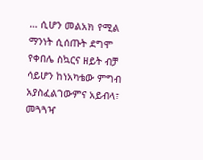… ሲሆን መልአክ የሚል ማንነት ሲሰጡት ደግሞ የቀበሌ ስኳርና ዘይት ብቻ ሳይሆን ከነአካቴው ምግብ አያስፈልገውምና አይብላ፣
መጓጓዣ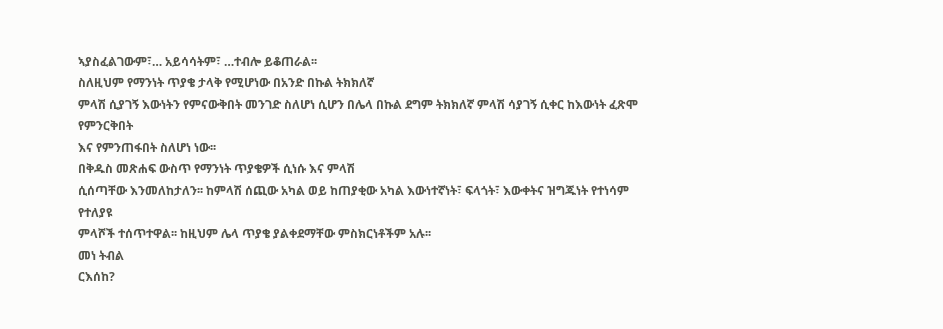ኣያስፈልገውም፣… አይሳሳትም፣ …ተብሎ ይቆጠራል፡፡
ስለዚህም የማንነት ጥያቄ ታላቅ የሚሆነው በአንድ በኩል ትክክለኛ
ምላሽ ሲያገኝ እውነትን የምናውቅበት መንገድ ስለሆነ ሲሆን በሌላ በኩል ደግም ትክክለኛ ምላሽ ሳያገኝ ሲቀር ከእውነት ፈጽሞ የምንርቅበት
እና የምንጠፋበት ስለሆነ ነው፡፡
በቅዱስ መጽሐፍ ውስጥ የማንነት ጥያቄዎች ሲነሱ እና ምላሽ
ሲሰጣቸው እንመለከታለን፡፡ ከምላሽ ሰጪው አካል ወይ ከጠያቂው አካል እውነተኛነት፣ ፍላጎት፣ እውቀትና ዝግጁነት የተነሳም የተለያዩ
ምላሾች ተሰጥተዋል፡፡ ከዚህም ሌላ ጥያቄ ያልቀደማቸው ምስክርነቶችም አሉ፡፡
መነ ትብል
ርእሰከ?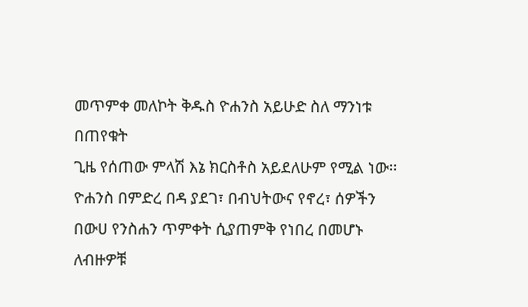መጥምቀ መለኮት ቅዱስ ዮሐንስ አይሁድ ስለ ማንነቱ በጠየቁት
ጊዜ የሰጠው ምላሽ እኔ ክርስቶስ አይደለሁም የሚል ነው፡፡
ዮሐንስ በምድረ በዳ ያደገ፣ በብህትውና የኖረ፣ ሰዎችን በውሀ የንስሐን ጥምቀት ሲያጠምቅ የነበረ በመሆኑ ለብዙዎቹ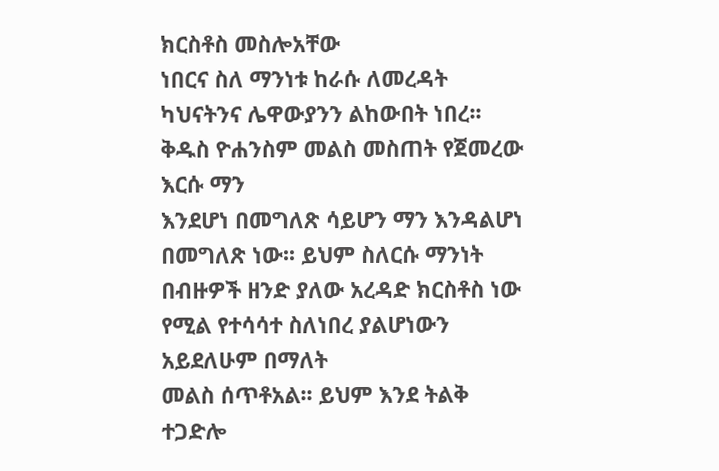ክርስቶስ መስሎአቸው
ነበርና ስለ ማንነቱ ከራሱ ለመረዳት ካህናትንና ሌዋውያንን ልከውበት ነበረ፡፡ ቅዱስ ዮሐንስም መልስ መስጠት የጀመረው እርሱ ማን
እንደሆነ በመግለጽ ሳይሆን ማን እንዳልሆነ በመግለጽ ነው፡፡ ይህም ስለርሱ ማንነት በብዙዎች ዘንድ ያለው አረዳድ ክርስቶስ ነው የሚል የተሳሳተ ስለነበረ ያልሆነውን አይደለሁም በማለት
መልስ ሰጥቶአል፡፡ ይህም እንደ ትልቅ ተጋድሎ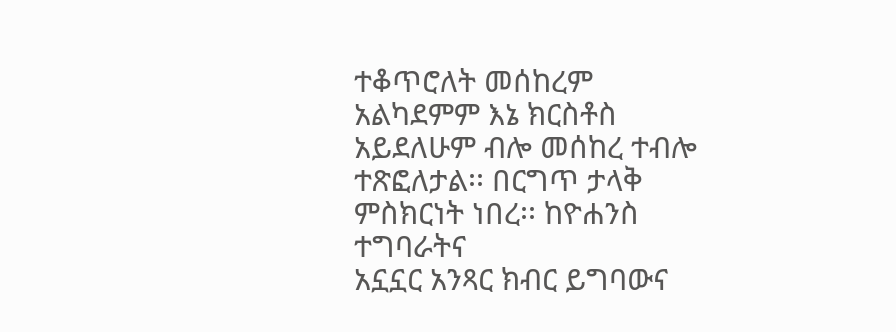ተቆጥሮለት መሰከረም
አልካደምም እኔ ክርስቶስ አይደለሁም ብሎ መሰከረ ተብሎ ተጽፎለታል፡፡ በርግጥ ታላቅ ምስክርነት ነበረ፡፡ ከዮሐንስ ተግባራትና
አኗኗር አንጻር ክብር ይግባውና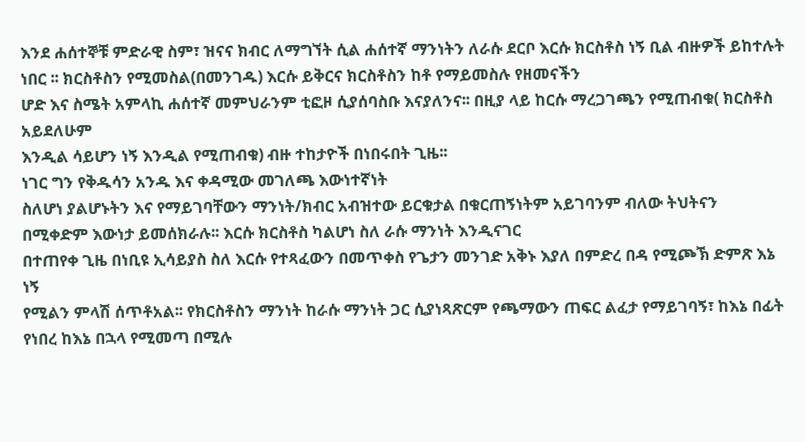እንደ ሐሰተኞቹ ምድራዊ ስም፣ ዝናና ክብር ለማግኘት ሲል ሐሰተኛ ማንነትን ለራሱ ደርቦ እርሱ ክርስቶስ ነኝ ቢል ብዙዎች ይከተሉት ነበር ፡፡ ክርስቶስን የሚመስል(በመንገዱ) እርሱ ይቅርና ክርስቶስን ከቶ የማይመስሉ የዘመናችን
ሆድ እና ስሜት አምላኪ ሐሰተኛ መምህራንም ቲፎዞ ሲያሰባስቡ እናያለንና፡፡ በዚያ ላይ ከርሱ ማረጋገጫን የሚጠብቁ( ክርስቶስ አይደለሁም
እንዲል ሳይሆን ነኝ እንዲል የሚጠብቁ) ብዙ ተከታዮች በነበሩበት ጊዜ፡፡
ነገር ግን የቅዱሳን አንዱ እና ቀዳሚው መገለጫ እውነተኛነት
ስለሆነ ያልሆኑትን እና የማይገባቸውን ማንነት/ክብር አብዝተው ይርቁታል በቁርጠኝነትም አይገባንም ብለው ትህትናን በሚቀድም እውነታ ይመሰክራሉ፡፡ እርሱ ክርስቶስ ካልሆነ ስለ ራሱ ማንነት እንዲናገር
በተጠየቀ ጊዜ በነቢዩ ኢሳይያስ ስለ እርሱ የተጻፈውን በመጥቀስ የጌታን መንገድ አቅኑ እያለ በምድረ በዳ የሚጮኽ ድምጽ እኔ ነኝ
የሚልን ምላሽ ሰጥቶአል፡፡ የክርስቶስን ማንነት ከራሱ ማንነት ጋር ሲያነጻጽርም የጫማውን ጠፍር ልፈታ የማይገባኝ፣ ከእኔ በፊት የነበረ ከእኔ በኋላ የሚመጣ በሚሉ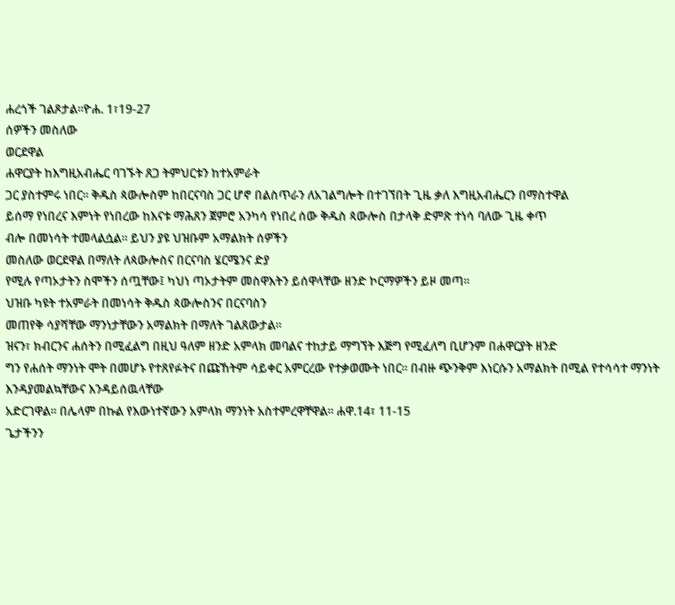ሐረጎች ገልጾታል፡፡ዮሐ. 1፣19-27
ሰዎችን መስለው
ወርደዋል
ሐዋርያት ከእግዚአብሔር ባገኙት ጸጋ ትምህርቱን ከተአምራት
ጋር ያስተምሩ ነበር፡፡ ቅዱስ ጳውሎስም ከበርናባስ ጋር ሆኖ በልስጥራን ለአገልግሎት በተገኘበት ጊዜ ቃለ እግዚአብሔርን በማስተዋል
ይሰማ የነበረና እምነት የነበረው ከእናቱ ማሕጸን ጀምሮ አንካሳ የነበረ ሰው ቅዱስ ጳውሎስ በታላቅ ድምጽ ተነሳ ባለው ጊዜ ቀጥ
ብሎ በመነሳት ተመላልሷል፡፡ ይህን ያዩ ህዝቡም አማልክት ሰዎችን
መስለው ወርደዋል በማለት ለጳውሎስና በርናባስ ሄርሜንና ድያ
የሚሉ የጣኦታትን ስሞችን ሰጧቸው፤ ካህነ ጣኦታትም መስዋእትን ይሰዋላቸው ዘንድ ኮርማዎችን ይዞ መጣ፡፡
ህዝቡ ካዩት ተአምራት በመነሳት ቅዱስ ጳውሎስንና በርናባስን
መጠየቅ ሳያሻቸው ማንነታቸውን አማልክት በማለት ገልጸውታል፡፡
ዝናን፣ ክብርንና ሐሰትን በሚፈልግ በዚህ ዓለም ዘንድ አምላክ መባልና ተከታይ ማግኘት እጅግ የሚፈለግ ቢሆንም በሐዋርያት ዘንድ
ግን የሐሰት ማንነት ሞት በመሆኑ የተጸየፉትና በጩኸትም ሳይቀር አምርረው የተቃወሙት ነበር፡፡ በብዙ ጭንቅም እነርሱን አማልክት በሚል የተሳሳተ ማንነት እንዳያመልኳቸውና እንዳይሰዉላቸው
አድርገዋል፡፡ በሌላም በኩል የእውነተኛውን አምላክ ማንነት አስተምረዋቸዋል፡፡ ሐዋ.14፣ 11-15
ጌታችንን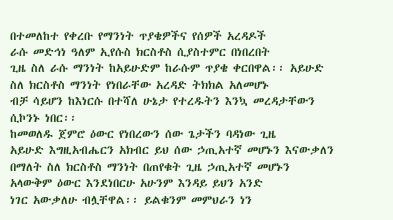በተመለከተ የቀረቡ የማንነት ጥያቄዎችና የሰዎች አረዳዶች
ራሱ መድኅነ ዓለም ኢየሱስ ክርስቶስ ሲያስተምር በነበረበት
ጊዜ ስለ ራሱ ማንነት ከአይሁድም ከራሱም ጥያቄ ቀርበዋል፡፡ አይሁድ ስለ ክርስቶስ ማንነት የነበራቸው አረዳድ ትክክል አለመሆኑ
ብቻ ሳይሆን ከእነርሱ በተሻለ ሁኔታ የተረዱትን እንኳ መረዳታቸውን ሲኮንኑ ነበር፡፡
ከመወለዱ ጀምሮ ዕውር የነበረውን ሰው ጌታችን ባዳነው ጊዜ
አይሁድ እግዚአብሔርን አክብር ይህ ሰው ኃጢአተኛ መሆኑን እናውቃለን በማለት ስለ ክርስቶስ ማንነት በጠየቁት ጊዜ ኃጢአተኛ መሆኑን አላውቅም ዕውር እንደነበርሁ አሁንም እንዳይ ይህን አንድ
ነገር አውቃለሁ ብሏቸዋል፡፡ ይልቁንም መምህራን ነን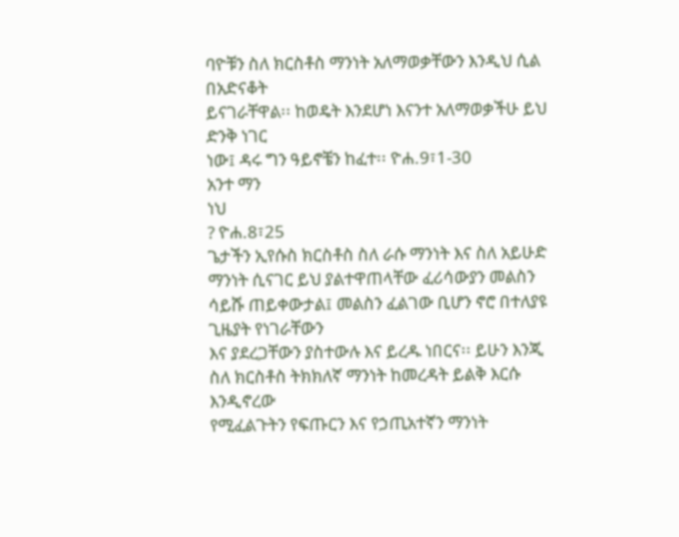ባዮቹን ስለ ክርስቶስ ማንነት አለማወቃቸውን እንዲህ ሲል በአድናቆት
ይናገራቸዋል፡፡ ከወዴት እንደሆነ እናንተ አለማወቃችሁ ይህ ድንቅ ነገር
ነው፤ ዳሩ ግን ዓይኖቼን ከፈተ፡፡ ዮሐ.9፣1-30
አንተ ማን
ነህ
? ዮሐ.8፣25
ጌታችን ኢየሱስ ክርስቶስ ስለ ራሱ ማንነት እና ስለ አይሁድ
ማንነት ሲናገር ይህ ያልተዋጠላቸው ፈሪሳውያን መልስን ሳይሹ ጠይቀውታል፤ መልስን ፈልገው ቢሆን ኖሮ በተለያዩ ጊዜያት የነገራቸውን
እና ያደረጋቸውን ያስተውሉ እና ይረዱ ነበርና፡፡ ይሁን እንጂ ስለ ክርስቶስ ትክክለኛ ማንነት ከመረዳት ይልቅ እርሱ እንዲኖረው
የሚፈልጉትን የፍጡርን እና የኃጢአተኛን ማንነት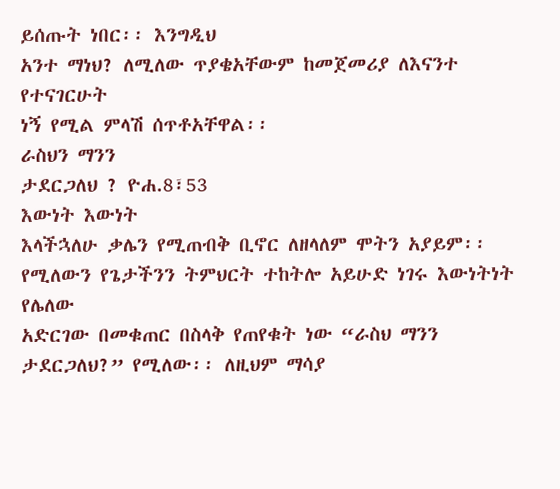ይሰጡት ነበር፡፡ እንግዲህ
አንተ ማነህ? ለሚለው ጥያቄአቸውም ከመጀመሪያ ለእናንተ የተናገርሁት
ነኝ የሚል ምላሽ ሰጥቶአቸዋል፡፡
ራስህን ማንን
ታደርጋለህ ? ዮሐ.8፣53
እውነት እውነት
እላችኋለሁ ቃሌን የሚጠብቅ ቢኖር ለዘላለም ሞትን አያይም፡፡ የሚለውን የጌታችንን ትምህርት ተከትሎ አይሁድ ነገሩ እውነትነት የሌለው
አድርገው በመቁጠር በስላቅ የጠየቁት ነው “ራስህ ማንን ታደርጋለህ?” የሚለው፡፡ ለዚህም ማሳያ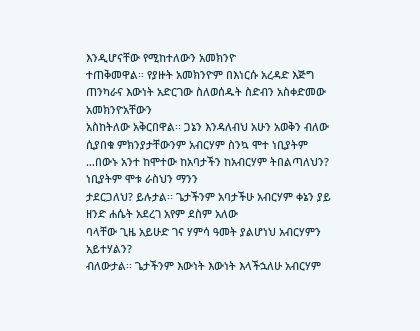እንዲሆናቸው የሚከተለውን አመክንዮ
ተጠቅመዋል፡፡ የያዙት አመክንዮም በእነርሱ አረዳድ እጅግ ጠንካራና እውነት አድርገው ስለወሰዱት ስድብን አስቀድመው አመክንዮአቸውን
አስከትለው አቅርበዋል፡፡ ጋኔን እንዳለብህ አሁን አወቅን ብለው ሲያበቁ ምክንያታቸውንም አብርሃም ስንኳ ሞተ ነቢያትም …በውኑ አንተ ከሞተው ከአባታችን ከአብርሃም ትበልጣለህን? ነቢያትም ሞቱ ራስህን ማንን
ታደርጋለህ? ይሉታል፡፡ ጌታችንም አባታችሁ አብርሃም ቀኔን ያይ ዘንድ ሐሴት አደረገ አየም ደስም አለው
ባላቸው ጊዜ አይሁድ ገና ሃምሳ ዓመት ያልሆነህ አብርሃምን አይተሃልን?
ብለውታል፡፡ ጌታችንም እውነት እውነት እላችኋለሁ አብርሃም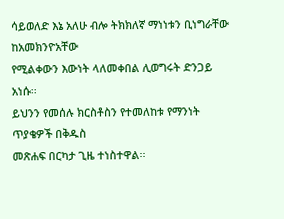ሳይወለድ እኔ አለሁ ብሎ ትክክለኛ ማነነቱን ቢነግራቸው ከአመክንዮአቸው
የሚልቀውን እውነት ላለመቀበል ሊወግሩት ድንጋይ አነሱ፡፡
ይህንን የመሰሉ ክርስቶስን የተመለከቱ የማንነት ጥያቄዎች በቅዱስ
መጽሐፍ በርካታ ጊዜ ተነስተዋል፡፡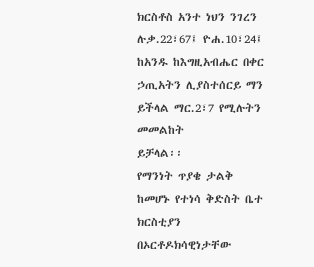ክርስቶስ አንተ ነህን ንገረን
ሉቃ.22፣67፤ ዮሐ.10፣24፤ ከአንዱ ከእግዚአብሔር በቀር ኃጢአትን ሊያስተሰርይ ማን ይችላል ማር.2፣7 የሚሉትን መመልከት
ይቻላል፡፡
የማንነት ጥያቄ ታልቅ ከመሆኑ የተነሳ ቅድስት ቤተ ክርስቲያን
በኦርቶዶክሳዊነታቸው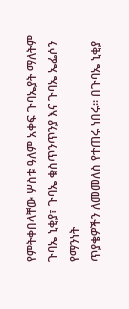የምትቀበላቸው ሦስቱ ዓለም አቀፍ ጉባኤያት ማለትም ጉባኤ ኒቂያ፣ ጉባኤ ቁስጥንጥንያ እና ጉባኤ ኤፌሶን የማንነት
ጥያቄዎችን ለመመለስ የተጠሩ ነበሩ፡፡ በጉባኤ ኒቂያ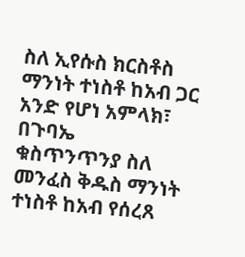ስለ ኢየሱስ ክርስቶስ ማንነት ተነስቶ ከአብ ጋር አንድ የሆነ አምላክ፣ በጉባኤ
ቁስጥንጥንያ ስለ መንፈስ ቅዱስ ማንነት ተነስቶ ከአብ የሰረጸ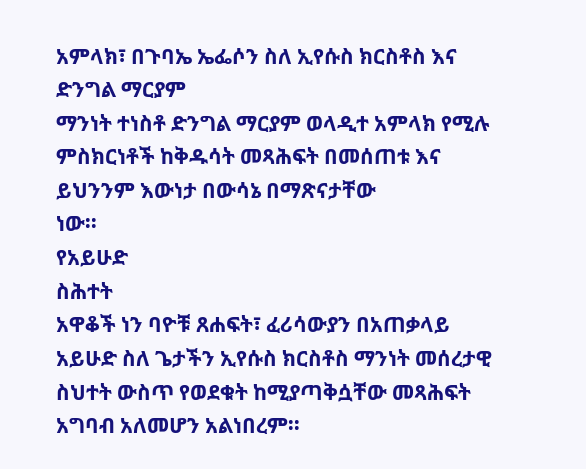አምላክ፣ በጉባኤ ኤፌሶን ስለ ኢየሱስ ክርስቶስ እና ድንግል ማርያም
ማንነት ተነስቶ ድንግል ማርያም ወላዲተ አምላክ የሚሉ ምስክርነቶች ከቅዱሳት መጻሕፍት በመሰጠቱ እና ይህንንም እውነታ በውሳኔ በማጽናታቸው
ነው፡፡
የአይሁድ
ስሕተት
አዋቆች ነን ባዮቹ ጸሐፍት፣ ፈሪሳውያን በአጠቃላይ
አይሁድ ስለ ጌታችን ኢየሱስ ክርስቶስ ማንነት መሰረታዊ ስህተት ውስጥ የወደቁት ከሚያጣቅሷቸው መጻሕፍት አግባብ አለመሆን አልነበረም፡፡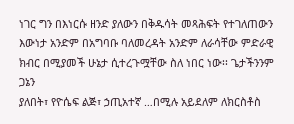ነገር ግን በእነርሱ ዘንድ ያለውን በቅዱሳት መጻሕፍት የተገለጠውን እውነታ አንድም በአግባቡ ባለመረዳት አንድም ለራሳቸው ምድራዊ
ክብር በሚያመች ሁኔታ ሲተረጉሟቸው ስለ ነበር ነው፡፡ ጌታችንንም ጋኔን
ያለበት፣ የዮሴፍ ልጅ፣ ኃጢአተኛ …በሚሉ አይደለም ለክርስቶስ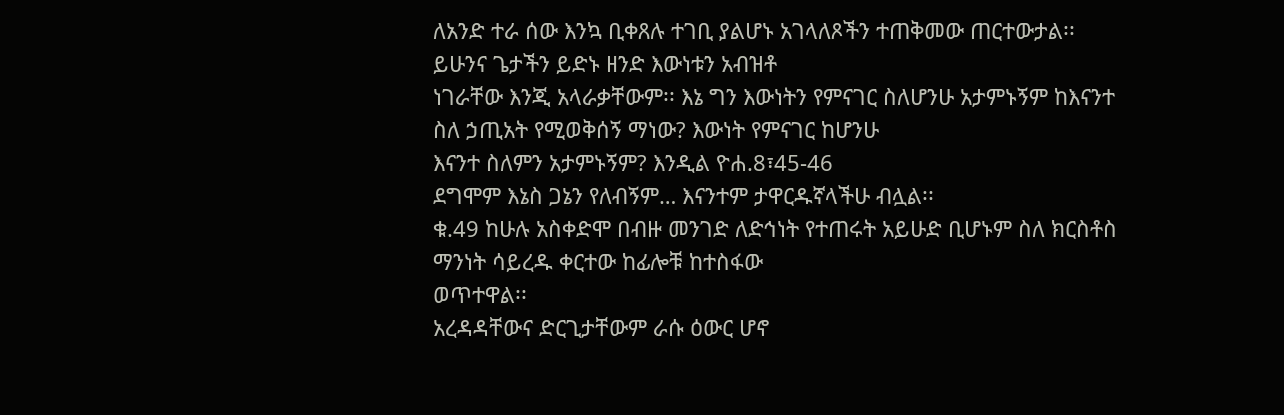ለአንድ ተራ ሰው እንኳ ቢቀጸሉ ተገቢ ያልሆኑ አገላለጾችን ተጠቅመው ጠርተውታል፡፡ ይሁንና ጌታችን ይድኑ ዘንድ እውነቱን አብዝቶ
ነገራቸው እንጂ አላራቃቸውም፡፡ እኔ ግን እውነትን የምናገር ስለሆንሁ አታምኑኝም ከእናንተ ስለ ኃጢአት የሚወቅሰኝ ማነው? እውነት የምናገር ከሆንሁ
እናንተ ስለምን አታምኑኝም? እንዲል ዮሐ.8፣45-46
ደግሞም እኔስ ጋኔን የለብኝም… እናንተም ታዋርዱኛላችሁ ብሏል፡፡
ቁ.49 ከሁሉ አስቀድሞ በብዙ መንገድ ለድኅነት የተጠሩት አይሁድ ቢሆኑም ስለ ክርስቶስ ማንነት ሳይረዱ ቀርተው ከፊሎቹ ከተስፋው
ወጥተዋል፡፡
አረዳዳቸውና ድርጊታቸውም ራሱ ዕውር ሆኖ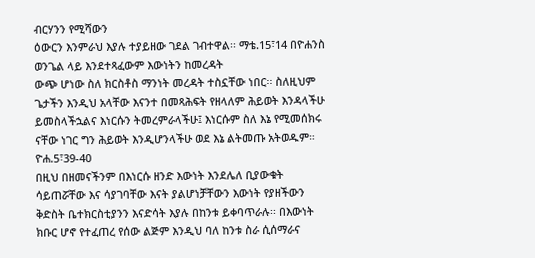ብርሃንን የሚሻውን
ዕውርን እንምራህ እያሉ ተያይዘው ገደል ገብተዋል፡፡ ማቴ.15፣14 በዮሐንስ ወንጌል ላይ እንደተጻፈውም እውነትን ከመረዳት
ውጭ ሆነው ስለ ክርስቶስ ማንነት መረዳት ተስኗቸው ነበር፡፡ ስለዚህም ጌታችን እንዲህ አላቸው እናንተ በመጻሕፍት የዘላለም ሕይወት እንዳላችሁ ይመስላችኋልና እነርሱን ትመረምራላችሁ፤ እነርሱም ስለ እኔ የሚመሰክሩ
ናቸው ነገር ግን ሕይወት እንዲሆንላችሁ ወደ እኔ ልትመጡ አትወዱም። ዮሐ.5፣39-40
በዚህ በዘመናችንም በእነርሱ ዘንድ እውነት እንደሌለ ቢያውቁት
ሳይጠሯቸው እና ሳያገባቸው እናት ያልሆነቻቸውን እውነት የያዘችውን ቅድስት ቤተክርስቲያንን እናድሳት እያሉ በከንቱ ይቀባጥራሉ፡፡ በእውነት ክቡር ሆኖ የተፈጠረ የሰው ልጅም እንዲህ ባለ ከንቱ ስራ ሲሰማራና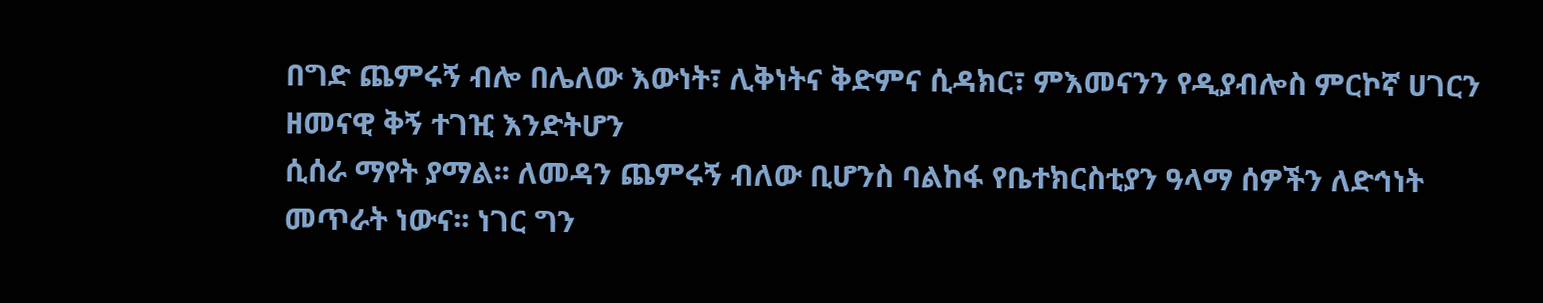በግድ ጨምሩኝ ብሎ በሌለው እውነት፣ ሊቅነትና ቅድምና ሲዳክር፣ ምእመናንን የዲያብሎስ ምርኮኛ ሀገርን ዘመናዊ ቅኝ ተገዢ እንድትሆን
ሲሰራ ማየት ያማል፡፡ ለመዳን ጨምሩኝ ብለው ቢሆንስ ባልከፋ የቤተክርስቲያን ዓላማ ሰዎችን ለድኅነት መጥራት ነውና፡፡ ነገር ግን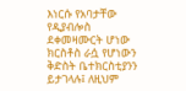እነርሱ የአባታቸው የዲያብሎስ ደቀመዛሙርት ሆነው ክርስቶስ ራሷ የሆነውን ቅድስት ቤተክርስቲያንን ይታገላሉ፤ ለዚህም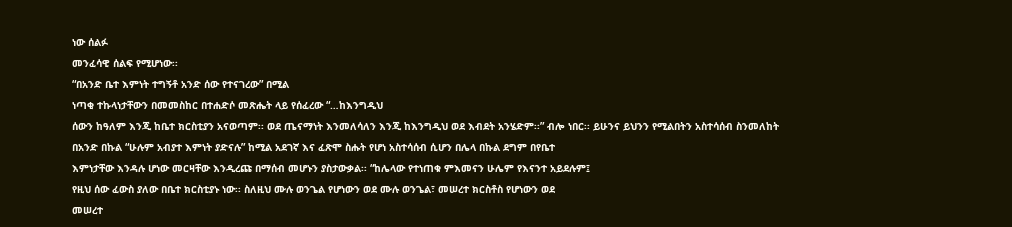ነው ሰልፉ
መንፈሳዊ ሰልፍ የሚሆነው፡፡
“በአንድ ቤተ እምነት ተግኝቶ አንድ ሰው የተናገረው” በሚል
ነጣቂ ተኩላነታቸውን በመመስከር በተሐድሶ መጽሔት ላይ የሰፈረው “…ከእንግዲህ
ሰውን ከዓለም እንጂ ከቤተ ክርስቲያን አናወጣም፡፡ ወደ ጤናማነት እንመለሳለን እንጂ ከእንግዲህ ወደ እብደት አንሄድም፡፡” ብሎ ነበር፡፡ ይሁንና ይህንን የሚልበትን አስተሳሰብ ስንመለከት
በአንድ በኩል “ሁሉም አብያተ እምነት ያድናሉ” ከሚል አደገኛ እና ፈጽሞ ስሑት የሆነ አስተሳሰብ ሲሆን በሌላ በኩል ደግም በየቤተ
እምነታቸው እንዳሉ ሆነው መርዛቸው እንዲረጩ በማሰብ መሆኑን ያስታውቃል፡፡ “ከሌላው የተነጠቁ ምእመናን ሁሌም የእናንተ አይደሉም፤
የዚህ ሰው ፈውስ ያለው በቤተ ክርስቲያኑ ነው፡፡ ስለዚህ ሙሉ ወንጌል የሆነውን ወደ ሙሉ ወንጌል፣ መሠረተ ክርስቶስ የሆነውን ወደ
መሠረተ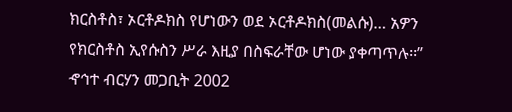ክርስቶስ፣ ኦርቶዶክስ የሆነውን ወደ ኦርቶዶክስ(መልሱ)… አዎን የክርስቶስ ኢየሱስን ሥራ እዚያ በስፍራቸው ሆነው ያቀጣጥሉ፡፡”
ኆኅተ ብርሃን መጋቢት 2002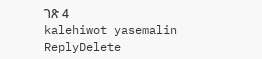ገጽ 4
kalehiwot yasemalin
ReplyDelete